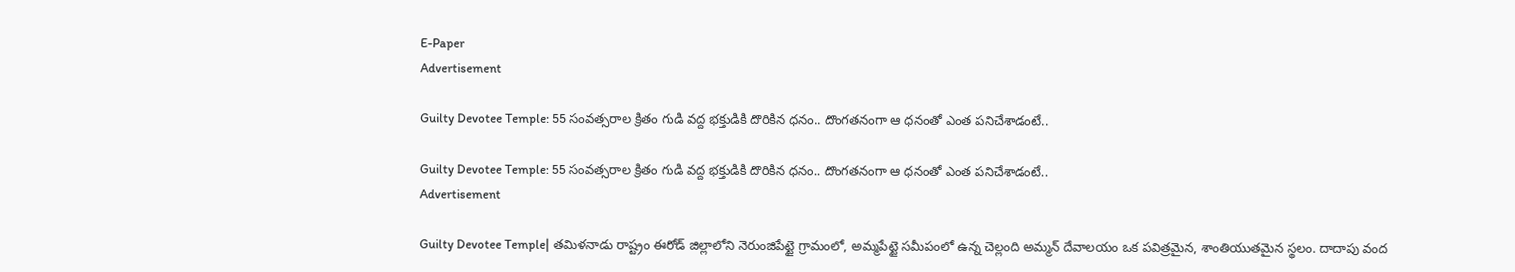E-Paper
Advertisement

Guilty Devotee Temple: 55 సంవత్సరాల క్రితం గుడి వద్ద భక్తుడికి దొరికిన ధనం.. దొంగతనంగా ఆ ధనంతో ఎంత పనిచేశాడంటే..

Guilty Devotee Temple: 55 సంవత్సరాల క్రితం గుడి వద్ద భక్తుడికి దొరికిన ధనం.. దొంగతనంగా ఆ ధనంతో ఎంత పనిచేశాడంటే..
Advertisement

Guilty Devotee Temple| తమిళనాడు రాష్ట్రం ఈరోడ్ జిల్లాలోని నెరుంజిపేట్టై గ్రామంలో, అమ్మపేట్టై సమీపంలో ఉన్న చెల్లంది అమ్మన్ దేవాలయం ఒక పవిత్రమైన, శాంతియుతమైన స్థలం. దాదాపు వంద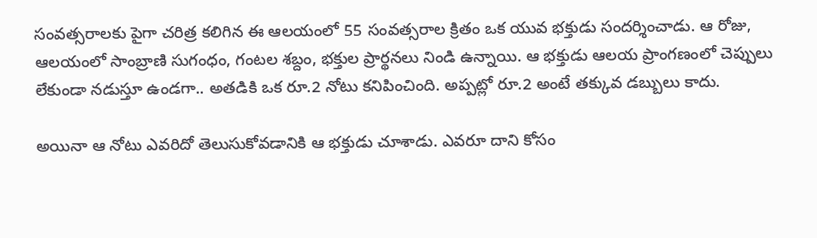సంవత్సరాలకు పైగా చరిత్ర కలిగిన ఈ ఆలయంలో 55 సంవత్సరాల క్రితం ఒక యువ భక్తుడు సందర్శించాడు. ఆ రోజు, ఆలయంలో సాంబ్రాణి సుగంధం, గంటల శబ్దం, భక్తుల ప్రార్థనలు నిండి ఉన్నాయి. ఆ భక్తుడు ఆలయ ప్రాంగణంలో చెప్పులు లేకుండా నడుస్తూ ఉండగా.. అతడికి ఒక రూ.2 నోటు కనిపించింది. అప్పట్లో రూ.2 అంటే తక్కువ డబ్బులు కాదు.

అయినా ఆ నోటు ఎవరిదో తెలుసుకోవడానికి ఆ భక్తుడు చూశాడు. ఎవరూ దాని కోసం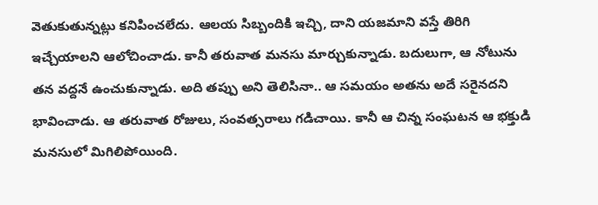వెతుకుతున్నట్లు కనిపించలేదు. ఆలయ సిబ్బందికి ఇచ్చి, దాని యజమాని వస్తే తిరిగి ఇచ్చేయాలని ఆలోచించాడు. కానీ తరువాత మనసు మార్చుకున్నాడు. బదులుగా, ఆ నోటును తన వద్దనే ఉంచుకున్నాడు. అది తప్పు అని తెలిసినా.. ఆ సమయం అతను అదే సరైనదని భావించాడు. ఆ తరువాత రోజులు, సంవత్సరాలు గడిచాయి. కానీ ఆ చిన్న సంఘటన ఆ భక్తుడి మనసులో మిగిలిపోయింది.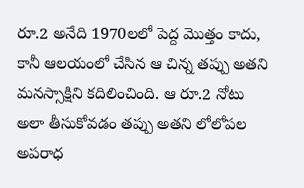రూ.2 అనేది 1970లలో పెద్ద మొత్తం కాదు, కానీ ఆలయంలో చేసిన ఆ చిన్న తప్పు అతని మనస్సాక్షిని కదిలించింది. ఆ రూ.2 నోటు అలా తీసుకోవడం తప్పు అతని లోలోపల అపరాధ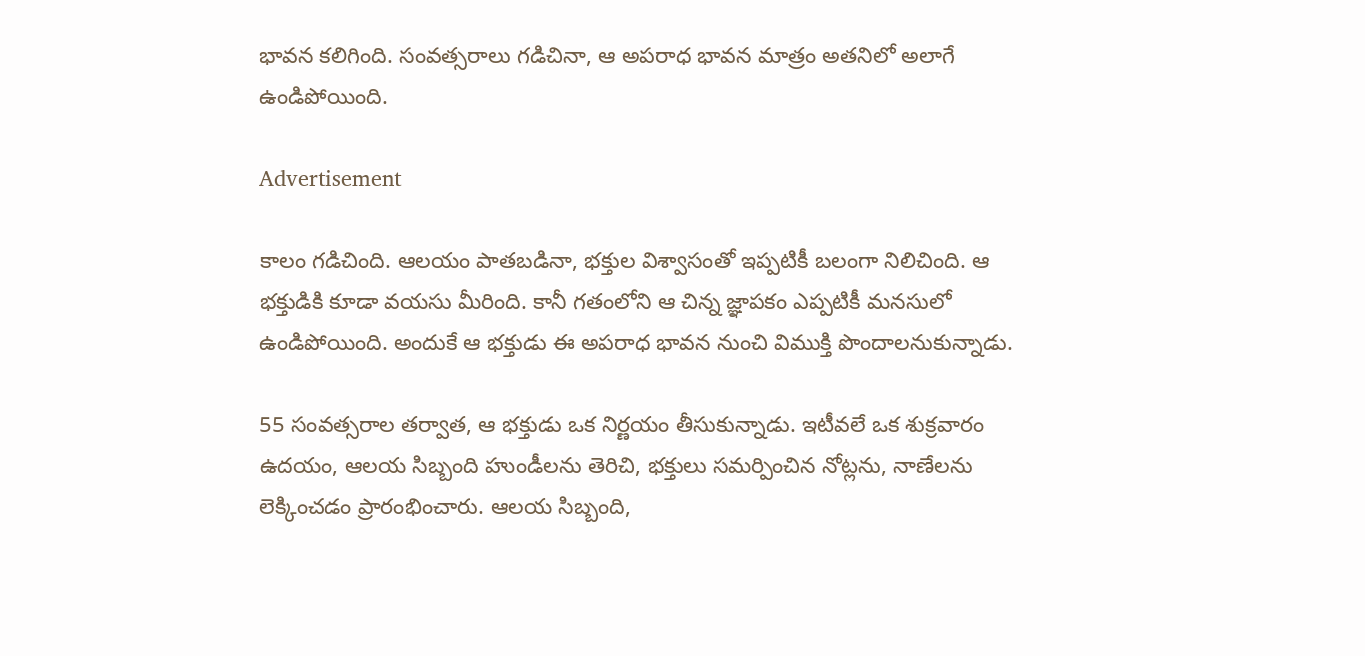భావన కలిగింది. సంవత్సరాలు గడిచినా, ఆ అపరాధ భావన మాత్రం అతనిలో అలాగే ఉండిపోయింది.

Advertisement

కాలం గడిచింది. ఆలయం పాతబడినా, భక్తుల విశ్వాసంతో ఇప్పటికీ బలంగా నిలిచింది. ఆ భక్తుడికి కూడా వయసు మీరింది. కానీ గతంలోని ఆ చిన్న జ్ఞాపకం ఎప్పటికీ మనసులో ఉండిపోయింది. అందుకే ఆ భక్తుడు ఈ అపరాధ భావన నుంచి విముక్తి పొందాలనుకున్నాడు.

55 సంవత్సరాల తర్వాత, ఆ భక్తుడు ఒక నిర్ణయం తీసుకున్నాడు. ఇటీవలే ఒక శుక్రవారం ఉదయం, ఆలయ సిబ్బంది హుండీలను తెరిచి, భక్తులు సమర్పించిన నోట్లను, నాణేలను లెక్కించడం ప్రారంభించారు. ఆలయ సిబ్బంది,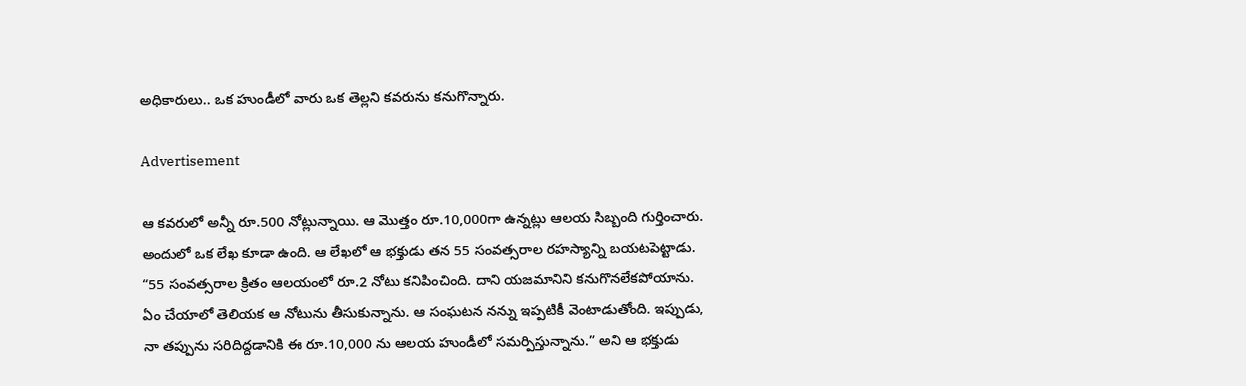అధికారులు.. ఒక హుండీలో వారు ఒక తెల్లని కవరును కనుగొన్నారు.

Advertisement

ఆ కవరులో అన్నీ రూ.500 నోట్లున్నాయి. ఆ మొత్తం రూ.10,000గా ఉన్నట్లు ఆలయ సిబ్బంది గుర్తించారు. అందులో ఒక లేఖ కూడా ఉంది. ఆ లేఖలో ఆ భక్తుడు తన 55 సంవత్సరాల రహస్యాన్ని బయటపెట్టాడు. “55 సంవత్సరాల క్రితం ఆలయంలో రూ.2 నోటు కనిపించింది. దాని యజమానిని కనుగొనలేకపోయాను. ఏం చేయాలో తెలియక ఆ నోటును తీసుకున్నాను. ఆ సంఘటన నన్ను ఇప్పటికీ వెంటాడుతోంది. ఇప్పుడు, నా తప్పును సరిదిద్దడానికి ఈ రూ.10,000 ను ఆలయ హుండీలో సమర్పిస్తున్నాను.” అని ఆ భక్తుడు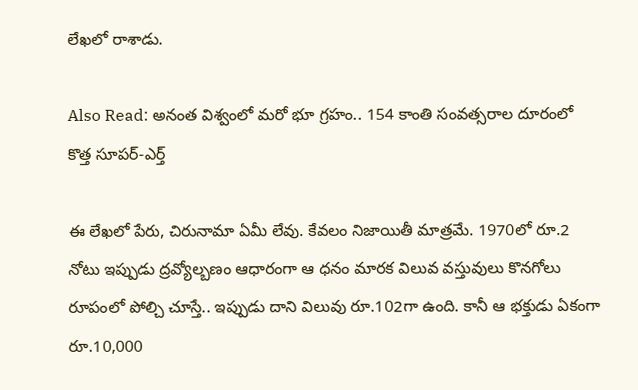లేఖలో రాశాడు.

Also Read: అనంత విశ్వంలో మరో భూ గ్రహం.. 154 కాంతి సంవత్సరాల దూరంలో కొత్త సూపర్-ఎర్త్

ఈ లేఖలో పేరు, చిరునామా ఏమీ లేవు. కేవలం నిజాయితీ మాత్రమే. 1970లో రూ.2 నోటు ఇప్పుడు ద్రవ్యోల్బణం ఆధారంగా ఆ ధనం మారక విలువ వస్తువులు కొనగోలు రూపంలో పోల్చి చూస్తే.. ఇప్పుడు దాని విలువు రూ.102గా ఉంది. కానీ ఆ భక్తుడు ఏకంగా రూ.10,000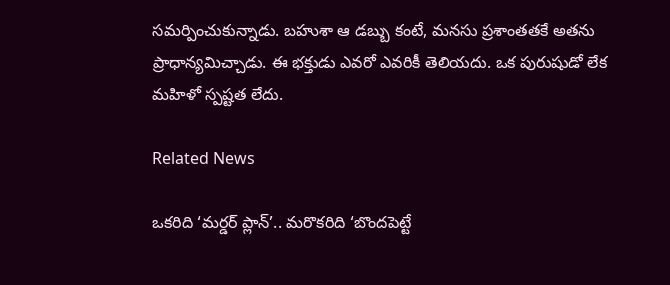సమర్పించుకున్నాడు. బహుశా ఆ డబ్బు కంటే, మనసు ప్రశాంతతకే అతను ప్రాధాన్యమిచ్చాడు. ఈ భక్తుడు ఎవరో ఎవరికీ తెలియదు. ఒక పురుషుడో లేక మహిళో స్పష్టత లేదు.

Related News

ఒకరిది ‘మర్డర్ ప్లాన్’.. మరొకరిది ‘బొందపెట్టే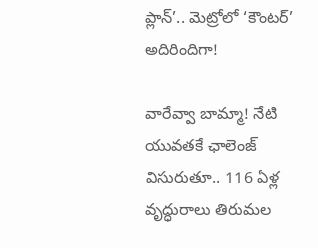ప్లాన్’.. మెట్రోలో ‘కౌంటర్’ అదిరిందిగా!

వారేవ్వా బామ్మా! నేటి యువతకే ఛాలెంజ్ విసురుతూ.. 116 ఏళ్ల వృద్ధురాలు తిరుమల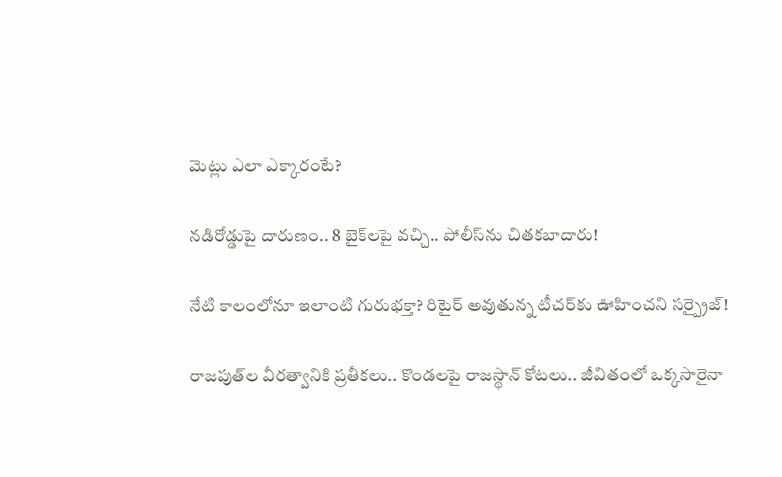మెట్లు ఎలా ఎక్కారంటే?

నడిరోడ్డుపై దారుణం.. 8 బైక్‌లపై వచ్చి.. పోలీస్‌ను చితకబాదారు!

నేటి కాలంలోనూ ఇలాంటి గురుభక్తా? రిటైర్ అవుతున్న టీచర్‌కు ఊహించని సర్ప్రైజ్!

రాజపుత్‌ల వీరత్వానికి ప్రతీకలు.. కొండలపై రాజస్థాన్ కోటలు.. జీవితంలో ఒక్కసారైనా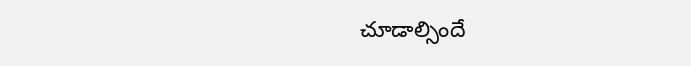చూడాల్సిందే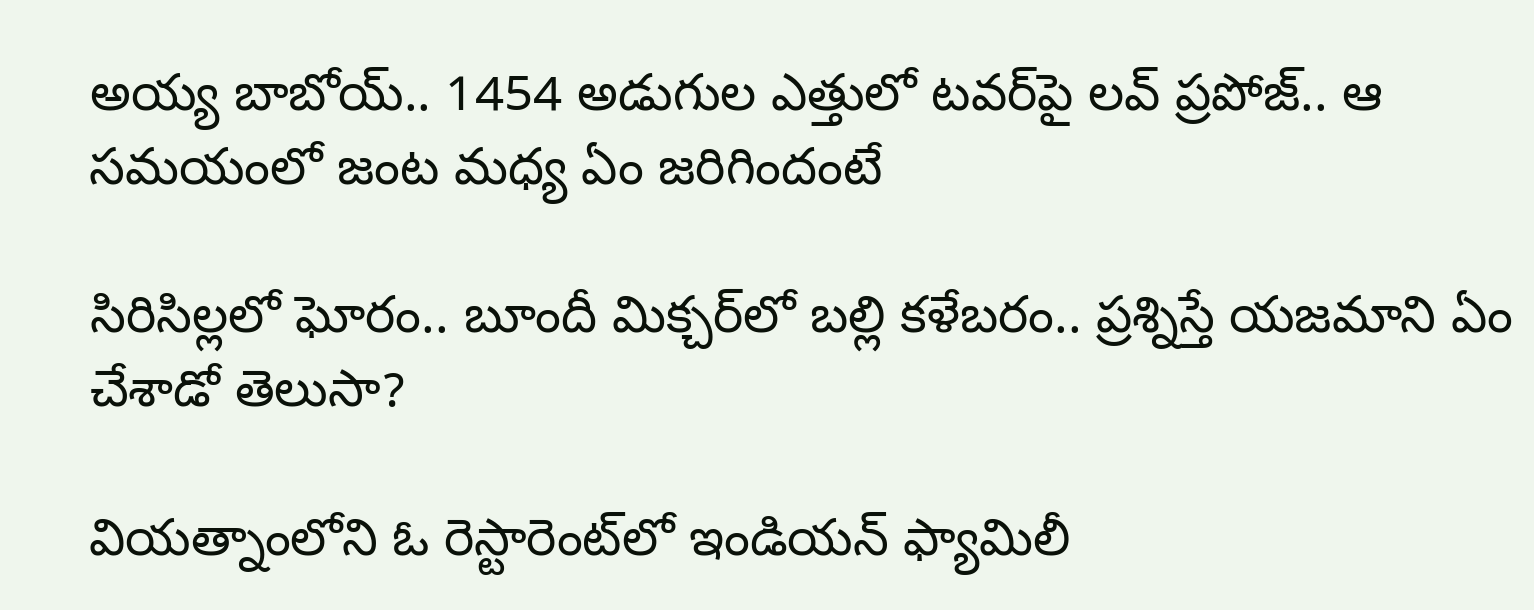అయ్య బాబోయ్.. 1454 అడుగుల ఎత్తులో టవర్‌పై లవ్‌ ప్రపోజ్‌.. ఆ సమయంలో జంట మధ్య ఏం జరిగిందంటే

సిరిసిల్లలో ఘోరం.. బూందీ మిక్చర్‌లో బల్లి కళేబరం.. ప్రశ్నిస్తే యజమాని ఏం చేశాడో తెలుసా?

వియత్నాంలోని ఓ రెస్టారెంట్‌లో ఇండియన్ ఫ్యామిలీ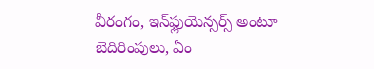వీరంగం, ఇన్‌ఫ్లుయెన్సర్స్ అంటూ బెదిరింపులు, ఏం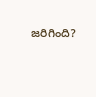జరిగింది?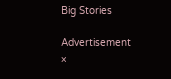Big Stories

Advertisement
×